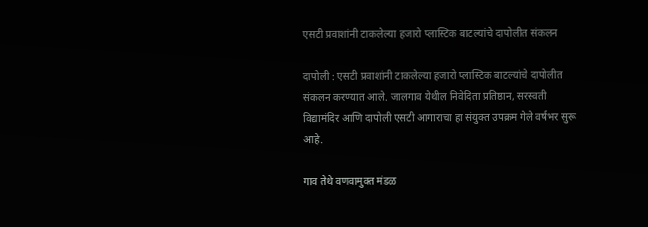एसटी प्रवाशांनी टाकलेल्या हजारो प्लास्टिक बाटल्यांचे दापोलीत संकलन

दापोली : एसटी प्रवाशांनी टाकलेल्या हजारो प्लास्टिक बाटल्यांचे दापोलीत संकलन करण्यात आले. जालगाव येथील निवेदिता प्रतिष्ठान, सरस्वती विद्यामंदिर आणि दापोली एसटी आगाराचा हा संयुक्त उपक्रम गेले वर्षभर सुरू आहे.

गाव तेथे वणवामुक्त मंडळ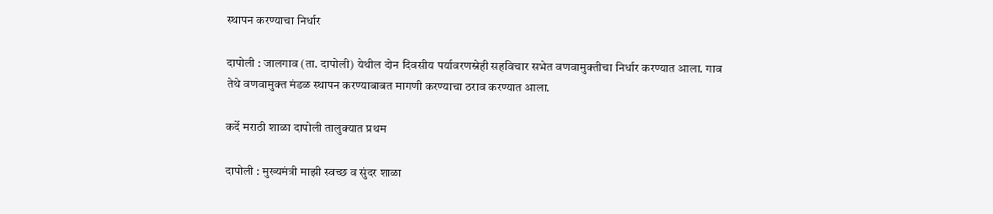स्थापन करण्याचा निर्धार

दापोली : जालगाव (ता. दापोली) येथील दोन दिवसीय पर्यावरणस्नेही सहविचार सभेत वणवामुक्तीचा निर्धार करण्यात आला. गाव तेथे वणवामुक्त मंडळ स्थापन करण्याबाबत मागणी करण्याचा ठराव करण्यात आला.

कर्दे मराठी शाळा दापोली तालुक्यात प्रथम

दापोली : मुख्यमंत्री माझी स्वच्छ व सुंदर शाळा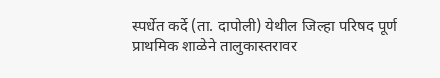स्पर्धेत कर्दे (ता. दापोली) येथील जिल्हा परिषद पूर्ण प्राथमिक शाळेने तालुकास्तरावर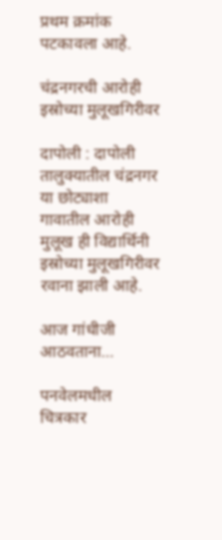प्रथम क्रमांक पटकावला आहे.

चंद्रनगरची आरोही इस्रोच्या मुलूखगिरीवर

दापोली : दापोली तालुक्यातील चंद्रनगर या छोट्याशा गावातील आरोही मुलूख ही विद्यार्थिनी इस्रोच्या मुलूखगिरीवर रवाना झाली आहे.

आज गांधीजी आठवताना…

पनवेलमधील चित्रकार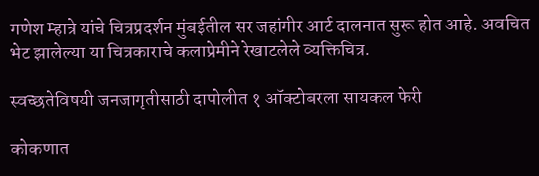गणेश म्हात्रे यांचे चित्रप्रदर्शन मुंबईतील सर जहांगीर आर्ट दालनात सुरू होत आहे. अवचित भेट झालेल्या या चित्रकाराचे कलाप्रेमीने रेखाटलेले व्यक्तिचित्र.

स्वच्छतेविषयी जनजागृतीसाठी दापोलीत १ ऑक्टोबरला सायकल फेरी

कोकणात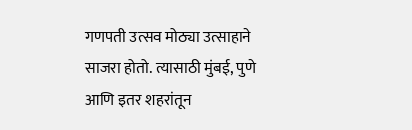गणपती उत्सव मोठ्या उत्साहाने साजरा होतो. त्यासाठी मुंबई, पुणे आणि इतर शहरांतून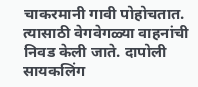चाकरमानी गावी पोहोचतात. त्यासाठी वेगवेगळ्या वाहनांची निवड केली जाते. दापोली सायकलिंग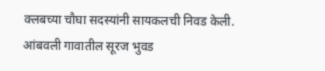क्लबच्या चौघा सदस्यांनी सायकलची निवड केली. आंबवली गावातील सूरज भुवड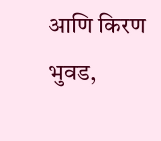आणि किरण भुवड,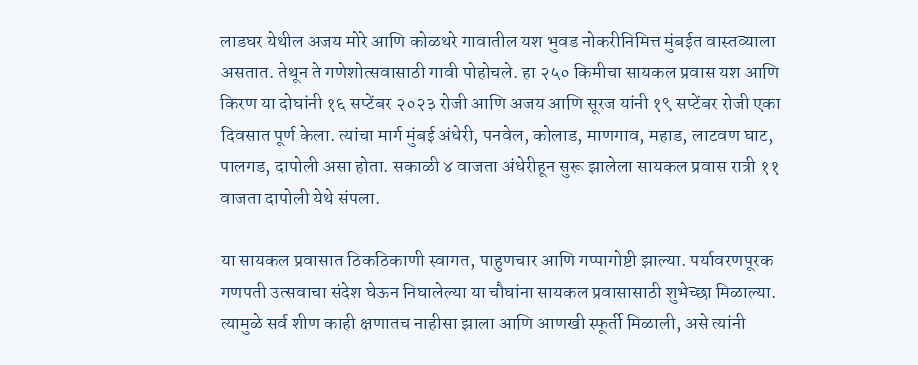लाडघर येथील अजय मोरे आणि कोळथरे गावातील यश भुवड नोकरीनिमित्त मुंबईत वास्तव्याला असतात. तेथून ते गणेशोत्सवासाठी गावी पोहोचले. हा २५० किमीचा सायकल प्रवास यश आणि किरण या दोघांनी १६ सप्टेंबर २०२३ रोजी आणि अजय आणि सूरज यांनी १९ सप्टेंबर रोजी एका दिवसात पूर्ण केला. त्यांचा मार्ग मुंबई अंधेरी, पनवेल, कोलाड, माणगाव, महाड, लाटवण घाट, पालगड, दापोली असा होता. सकाळी ४ वाजता अंधेरीहून सुरू झालेला सायकल प्रवास रात्री ११ वाजता दापोली येथे संपला.

या सायकल प्रवासात ठिकठिकाणी स्वागत, पाहुणचार आणि गप्पागोष्टी झाल्या. पर्यावरणपूरक गणपती उत्सवाचा संदेश घेऊन निघालेल्या या चौघांना सायकल प्रवासासाठी शुभेच्छा मिळाल्या. त्यामुळे सर्व शीण काही क्षणातच नाहीसा झाला आणि आणखी स्फूर्ती मिळाली, असे त्यांनी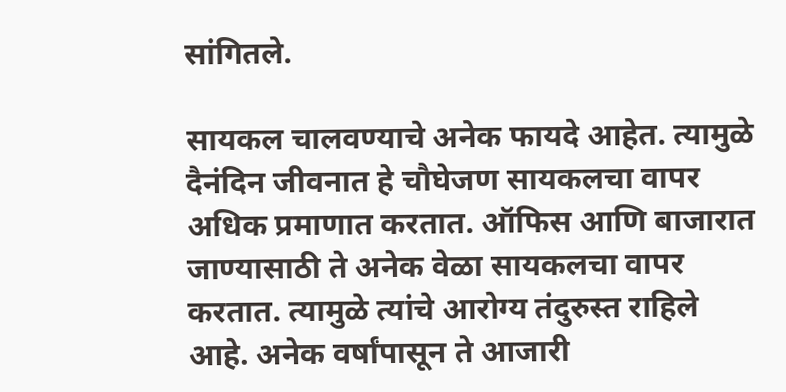सांगितले.

सायकल चालवण्याचे अनेक फायदे आहेत. त्यामुळे दैनंदिन जीवनात हे चौघेजण सायकलचा वापर अधिक प्रमाणात करतात. ऑफिस आणि बाजारात जाण्यासाठी ते अनेक वेळा सायकलचा वापर करतात. त्यामुळे त्यांचे आरोग्य तंदुरुस्त राहिले आहे. अनेक वर्षांपासून ते आजारी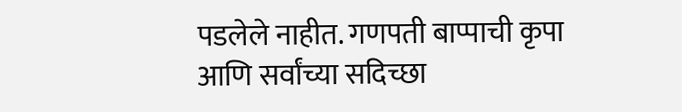पडलेले नाहीत. गणपती बाप्पाची कृपा आणि सर्वांच्या सदिच्छा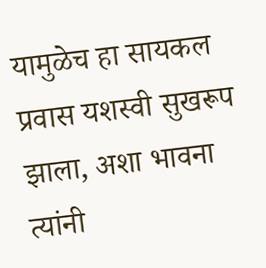यामुळेच हा सायकल प्रवास यशस्वी सुखरूप झाला, अशा भावना त्यांनी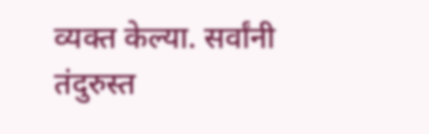व्यक्त केल्या. सर्वांनी तंदुरुस्त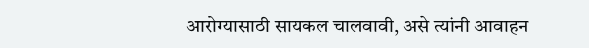आरोग्यासाठी सायकल चालवावी, असे त्यांनी आवाहन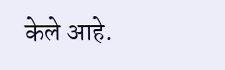केले आहे.